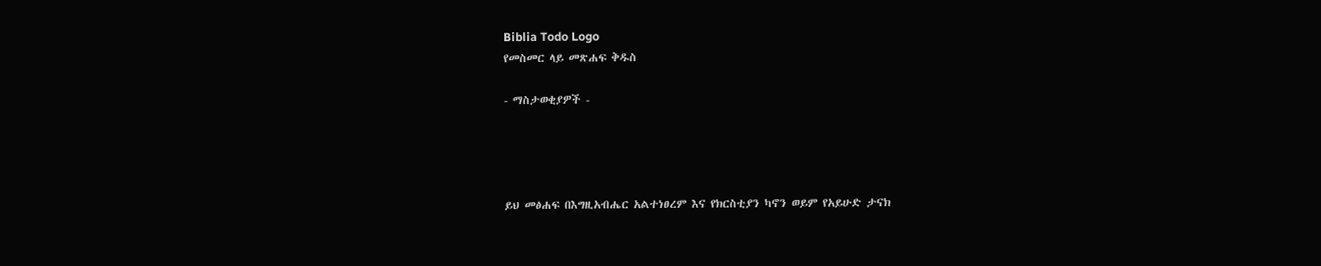Biblia Todo Logo
የመስመር ላይ መጽሐፍ ቅዱስ

- ማስታወቂያዎች -




ይህ መፅሐፍ በእግዚአብሔር አልተነፀረም እና የክርስቲያን ካኖን ወይም የአይሁድ ታናክ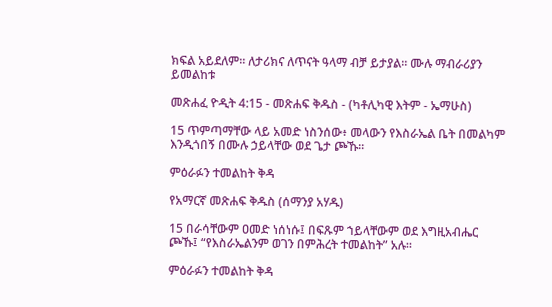ክፍል አይደለም። ለታሪክና ለጥናት ዓላማ ብቻ ይታያል። ሙሉ ማብራሪያን ይመልከቱ

መጽሐፈ ዮዲት 4:15 - መጽሐፍ ቅዱስ - (ካቶሊካዊ እትም - ኤማሁስ)

15 ጥምጣማቸው ላይ አመድ ነስንሰው፥ መላውን የእስራኤል ቤት በመልካም እንዲጎበኝ በሙሉ ኃይላቸው ወደ ጌታ ጮኹ።

ምዕራፉን ተመልከት ቅዳ

የአማርኛ መጽሐፍ ቅዱስ (ሰማንያ አሃዱ)

15 በራሳቸውም ዐመድ ነሰነሱ፤ በፍጹም ኀይላቸውም ወደ እግዚአብሔር ጮኹ፤ “የእስራኤልንም ወገን በምሕረት ተመልከት” አሉ።

ምዕራፉን ተመልከት ቅዳ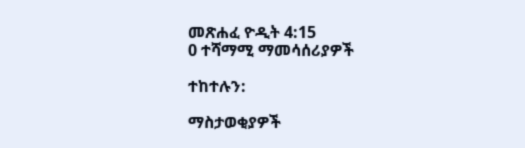መጽሐፈ ዮዲት 4:15
0 ተሻማሚ ማመሳሰሪያዎች

ተከተሉን:

ማስታወቂያዎች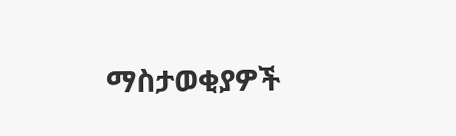ማስታወቂያዎች